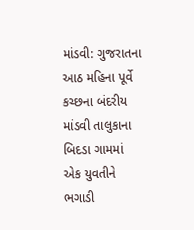માંડવી: ગુજરાતના આઠ મહિના પૂર્વે કચ્છના બંદરીય માંડવી તાલુકાના બિદડા ગામમાં એક યુવતીને ભગાડી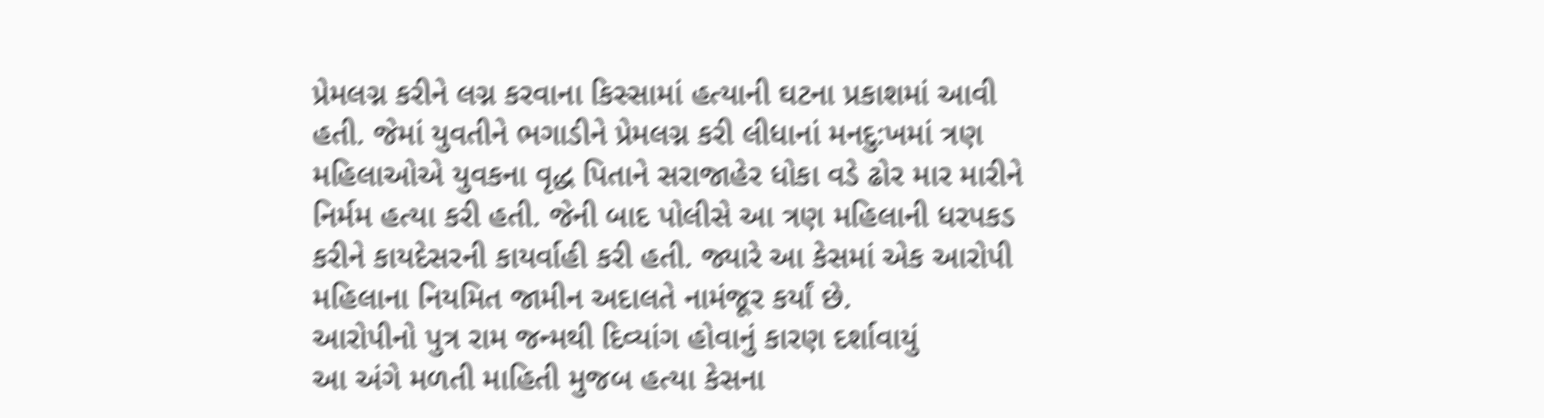પ્રેમલગ્ન કરીને લગ્ન કરવાના કિસ્સામાં હત્યાની ઘટના પ્રકાશમાં આવી હતી. જેમાં યુવતીને ભગાડીને પ્રેમલગ્ન કરી લીધાનાં મનદુ:ખમાં ત્રણ મહિલાઓએ યુવકના વૃદ્ધ પિતાને સરાજાહેર ધોકા વડે ઢોર માર મારીને નિર્મમ હત્યા કરી હતી. જેની બાદ પોલીસે આ ત્રણ મહિલાની ધરપકડ કરીને કાયદેસરની કાયર્વાહી કરી હતી. જ્યારે આ કેસમાં એક આરોપી મહિલાના નિયમિત જામીન અદાલતે નામંજૂર કર્યાં છે.
આરોપીનો પુત્ર રામ જન્મથી દિવ્યાંગ હોવાનું કારણ દર્શાવાયું
આ અંગે મળતી માહિતી મુજબ હત્યા કેસના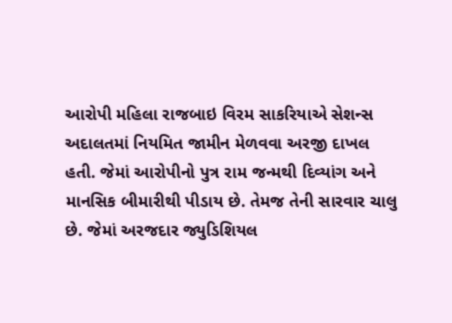આરોપી મહિલા રાજબાઇ વિરમ સાકરિયાએ સેશન્સ અદાલતમાં નિયમિત જામીન મેળવવા અરજી દાખલ હતી. જેમાં આરોપીનો પુત્ર રામ જન્મથી દિવ્યાંગ અને માનસિક બીમારીથી પીડાય છે. તેમજ તેની સારવાર ચાલુ છે. જેમાં અરજદાર જ્યુડિશિયલ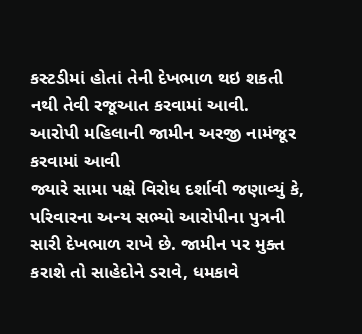કસ્ટડીમાં હોતાં તેની દેખભાળ થઇ શકતી નથી તેવી રજૂઆત કરવામાં આવી.
આરોપી મહિલાની જામીન અરજી નામંજૂર કરવામાં આવી
જ્યારે સામા પક્ષે વિરોધ દર્શાવી જણાવ્યું કે, પરિવારના અન્ય સભ્યો આરોપીના પુત્રની સારી દેખભાળ રાખે છે. જામીન પર મુક્ત કરાશે તો સાહેદોને ડરાવે, ધમકાવે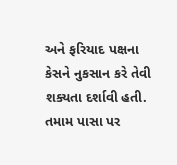અને ફરિયાદ પક્ષના કેસને નુકસાન કરે તેવી શક્યતા દર્શાવી હતી. તમામ પાસા પર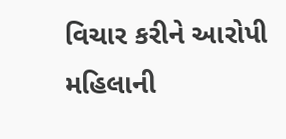વિચાર કરીને આરોપી મહિલાની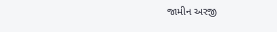જામીન અરજી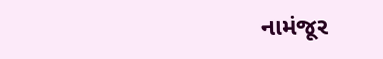નામંજૂર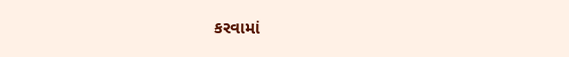કરવામાં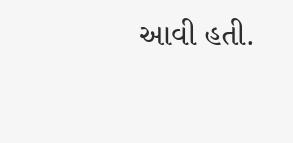આવી હતી.